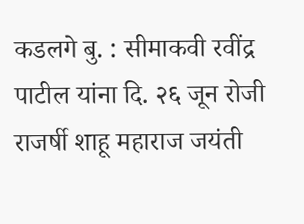कडलगे बु. : सीमाकवी रवींद्र पाटील यांना दि. २६ जून रोजी राजर्षी शाहू महाराज जयंती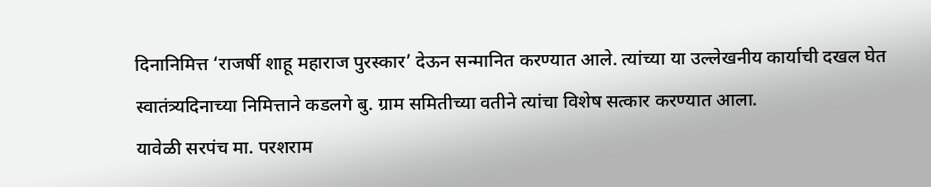दिनानिमित्त ‘राजर्षी शाहू महाराज पुरस्कार’ देऊन सन्मानित करण्यात आले. त्यांच्या या उल्लेखनीय कार्याची दखल घेत स्वातंत्र्यदिनाच्या निमित्ताने कडलगे बु. ग्राम समितीच्या वतीने त्यांचा विशेष सत्कार करण्यात आला.
यावेळी सरपंच मा. परशराम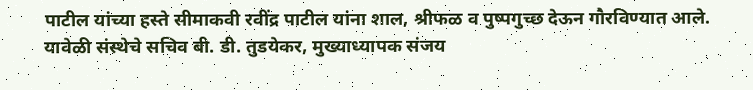पाटील यांच्या हस्ते सीमाकवी रवींद्र पाटील यांना शाल, श्रीफळ व पुष्पगुच्छ देऊन गौरविण्यात आले. यावेळी संस्थेचे सचिव बी. डी. तुडयेकर, मुख्याध्यापक संजय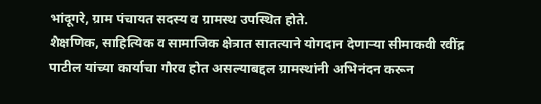भांदूगरे, ग्राम पंचायत सदस्य व ग्रामस्थ उपस्थित होते.
शैक्षणिक, साहित्यिक व सामाजिक क्षेत्रात सातत्याने योगदान देणाऱ्या सीमाकवी रवींद्र पाटील यांच्या कार्याचा गौरव होत असल्याबद्दल ग्रामस्थांनी अभिनंदन करून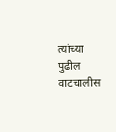त्यांच्या पुढील वाटचालीस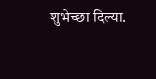शुभेच्छा दिल्या.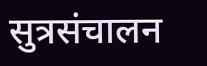सुत्रसंचालन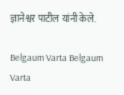ज्ञानेश्वर पाटील यांनी केले.

Belgaum Varta Belgaum Varta